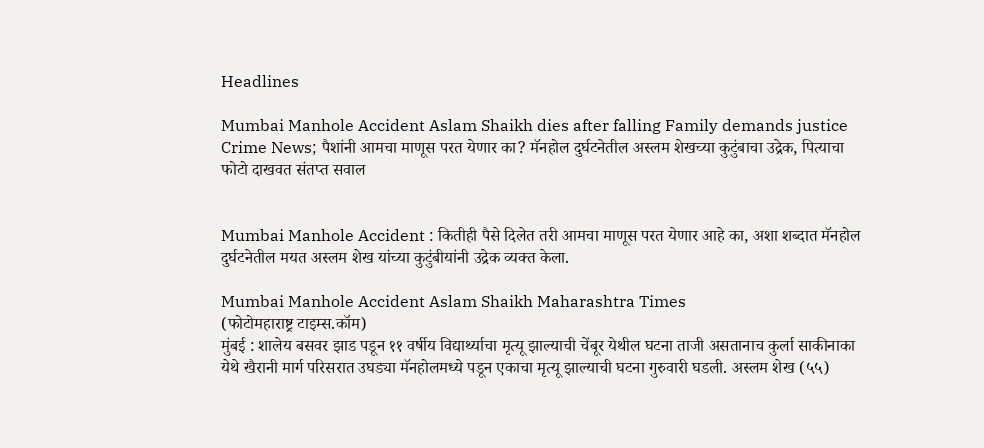Headlines

Mumbai Manhole Accident Aslam Shaikh dies after falling Family demands justice Crime News; पैशांनी आमचा माणूस परत येणार का? मॅनहोल दुर्घटनेतील अस्लम शेखच्या कुटुंबाचा उद्रेक, पित्याचा फोटो दाखवत संतप्त सवाल


Mumbai Manhole Accident : कितीही पैसे दिलेत तरी आमचा माणूस परत येणार आहे का, अशा शब्दात मॅनहोल दुर्घटनेतील मयत अस्लम शेख यांच्या कुटुंबीयांनी उद्रेक व्यक्त केला.

Mumbai Manhole Accident Aslam Shaikh Maharashtra Times
(फोटोमहाराष्ट्र टाइम्स.कॉम)
मुंबई : शालेय बसवर झाड पडून ११ वर्षीय विद्यार्थ्याचा मृत्यू झाल्याची चेंबूर येथील घटना ताजी असतानाच कुर्ला साकीनाका येथे खैरानी मार्ग परिसरात उघड्या मॅनहोलमध्ये पडून एकाचा मृत्यू झाल्याची घटना गुरुवारी घडली. अस्लम शेख (५५)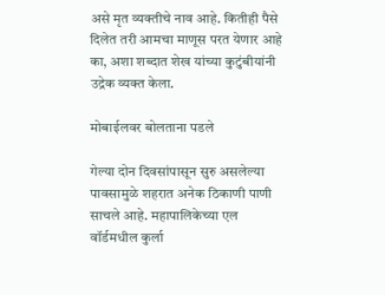असे मृत व्यक्तीचे नाव आहे. कितीही पैसे दिलेत तरी आमचा माणूस परत येणार आहे का, अशा शब्दात शेख यांच्या कुटुंबीयांनी उद्रेक व्यक्त केला.

मोबाईलवर बोलताना पडले

गेल्या दोन दिवसांपासून सुरु असलेल्या पावसामुळे शहरात अनेक ठिकाणी पाणी साचले आहे. महापालिकेच्या एल वॉर्डमधील कुर्ला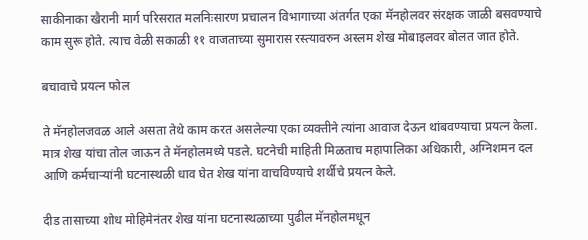साकीनाका खैरानी मार्ग परिसरात मलनिःसारण प्रचालन विभागाच्या अंतर्गत एका मॅनहोलवर संरक्षक जाळी बसवण्याचे काम सुरू होते. त्याच वेळी सकाळी ११ वाजताच्या सुमारास रस्त्यावरुन अस्लम शेख मोबाइलवर बोलत जात होते.

बचावाचे प्रयत्न फोल

ते मॅनहोलजवळ आले असता तेथे काम करत असलेल्या एका व्यक्तीने त्यांना आवाज देऊन थांबवण्याचा प्रयत्न केला. मात्र शेख यांचा तोल जाऊन ते मॅनहोलमध्ये पडले. घटनेची माहिती मिळताच महापालिका अधिकारी, अग्निशमन दल आणि कर्मचाऱ्यांनी घटनास्थळी धाव घेत शेख यांना वाचविण्याचे शर्थीचे प्रयत्न केले.

दीड तासाच्या शोध मोहिमेनंतर शेख यांना घटनास्थळाच्या पुढील मॅनहोलमधून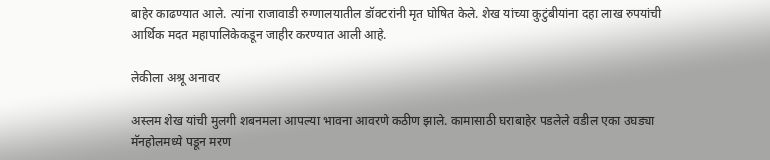बाहेर काढण्यात आले. त्यांना राजावाडी रुग्णालयातील डॉक्टरांनी मृत घोषित केले. शेख यांच्या कुटुंबीयांना दहा लाख रुपयांची आर्थिक मदत महापालिकेकडून जाहीर करण्यात आली आहे.

लेकीला अश्रू अनावर

अस्लम शेख यांची मुलगी शबनमला आपल्या भावना आवरणे कठीण झाले. कामासाठी घराबाहेर पडलेले वडील एका उघड्या मॅनहोलमध्ये पडून मरण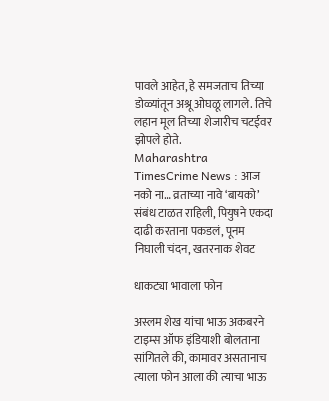पावले आहेत, हे समजताच तिच्या डोळ्यांतून अश्रू ओघळू लागले. तिचे लहान मूल तिच्या शेजारीच चटईवर झोपले होते.
Maharashtra TimesCrime News : आज नको ना… व्रताच्या नावे ‘बायको’ संबंध टाळत राहिली, पियुषने एकदा दाढी करताना पकडलं, पूनम निघाली चंदन, खतरनाक शेवट

धाकट्या भावाला फोन

अस्लम शेख यांचा भाऊ अकबरने टाइम्स ऑफ इंडियाशी बोलताना सांगितले की, कामावर असतानाच त्याला फोन आला की त्याचा भाऊ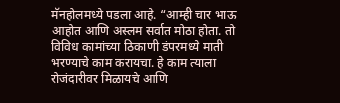मॅनहोलमध्ये पडला आहे. “आम्ही चार भाऊ आहोत आणि अस्लम सर्वात मोठा होता. तो विविध कामांच्या ठिकाणी डंपरमध्ये माती भरण्याचे काम करायचा. हे काम त्याला रोजंदारीवर मिळायचे आणि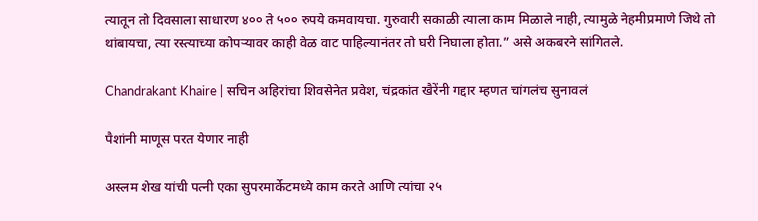त्यातून तो दिवसाला साधारण ४०० ते ५०० रुपये कमवायचा. गुरुवारी सकाळी त्याला काम मिळाले नाही, त्यामुळे नेहमीप्रमाणे जिथे तो थांबायचा, त्या रस्त्याच्या कोपऱ्यावर काही वेळ वाट पाहिल्यानंतर तो घरी निघाला होता.” असे अकबरने सांगितले.

Chandrakant Khaire | सचिन अहिरांचा शिवसेनेत प्रवेश, चंद्रकांत खैरेंनी गद्दार म्हणत चांगलंच सुनावलं

पैशांनी माणूस परत येणार नाही

अस्लम शेख यांची पत्नी एका सुपरमार्केटमध्ये काम करते आणि त्यांचा २५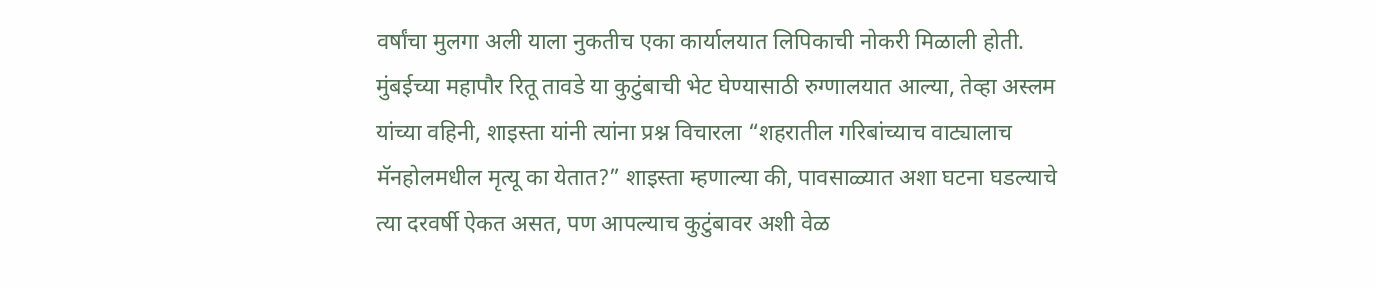वर्षांचा मुलगा अली याला नुकतीच एका कार्यालयात लिपिकाची नोकरी मिळाली होती. मुंबईच्या महापौर रितू तावडे या कुटुंबाची भेट घेण्यासाठी रुग्णालयात आल्या, तेव्हा अस्लम यांच्या वहिनी, शाइस्ता यांनी त्यांना प्रश्न विचारला “शहरातील गरिबांच्याच वाट्यालाच मॅनहोलमधील मृत्यू का येतात?” शाइस्ता म्हणाल्या की, पावसाळ्यात अशा घटना घडल्याचे त्या दरवर्षी ऐकत असत, पण आपल्याच कुटुंबावर अशी वेळ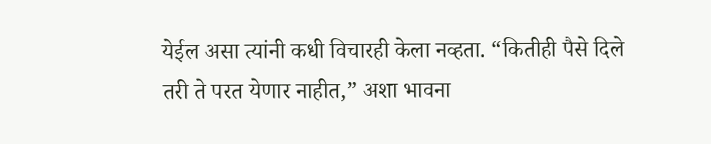येईल असा त्यांनी कधी विचारही केला नव्हता. “कितीही पैसे दिले तरी ते परत येणार नाहीत,” अशा भावना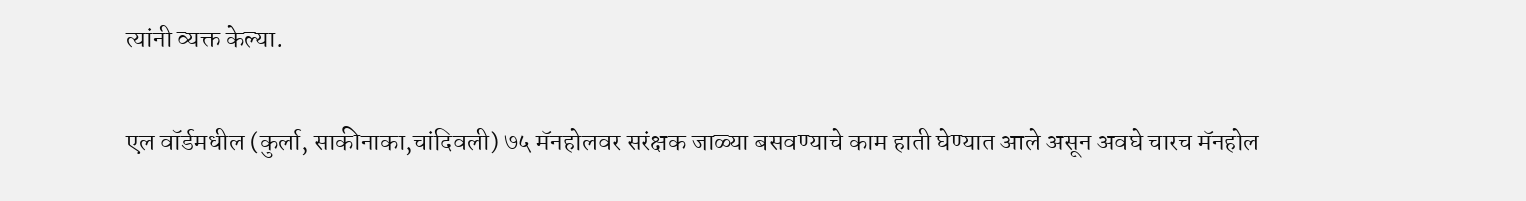त्यांनी व्यक्त केल्या.

एल वॉर्डमधील (कुर्ला, साकीनाका,चांदिवली) ७५ मॅनहोलवर सरंक्षक जाळ्या बसवण्याचे काम हाती घेण्यात आले असून अवघे चारच मॅनहोल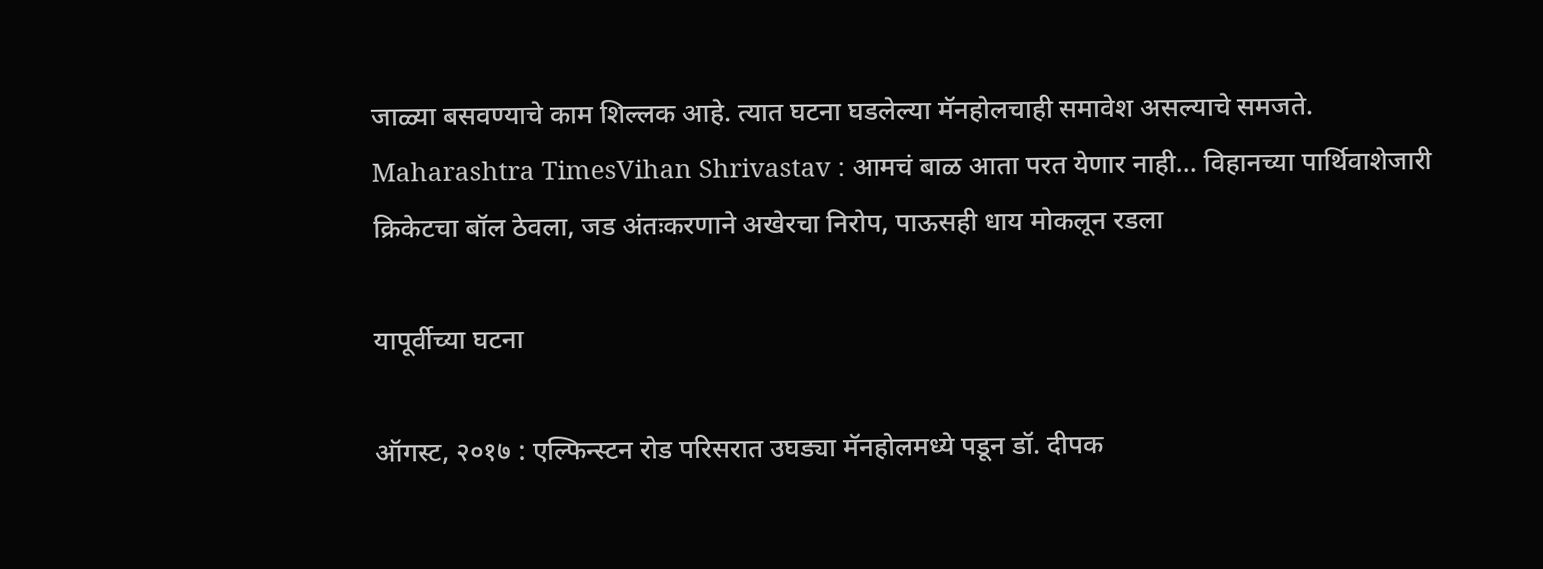जाळ्या बसवण्याचे काम शिल्लक आहे. त्यात घटना घडलेल्या मॅनहोलचाही समावेश असल्याचे समजते.
Maharashtra TimesVihan Shrivastav : आमचं बाळ आता परत येणार नाही… विहानच्या पार्थिवाशेजारी क्रिकेटचा बॉल ठेवला, जड अंतःकरणाने अखेरचा निरोप, पाऊसही धाय मोकलून रडला

यापूर्वीच्या घटना

ऑगस्ट, २०१७ : एल्फिन्स्टन रोड परिसरात उघड्या मॅनहोलमध्ये पडून डॉ. दीपक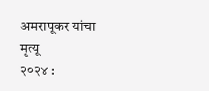अमरापूकर यांचा मृत्यू
२०२४ :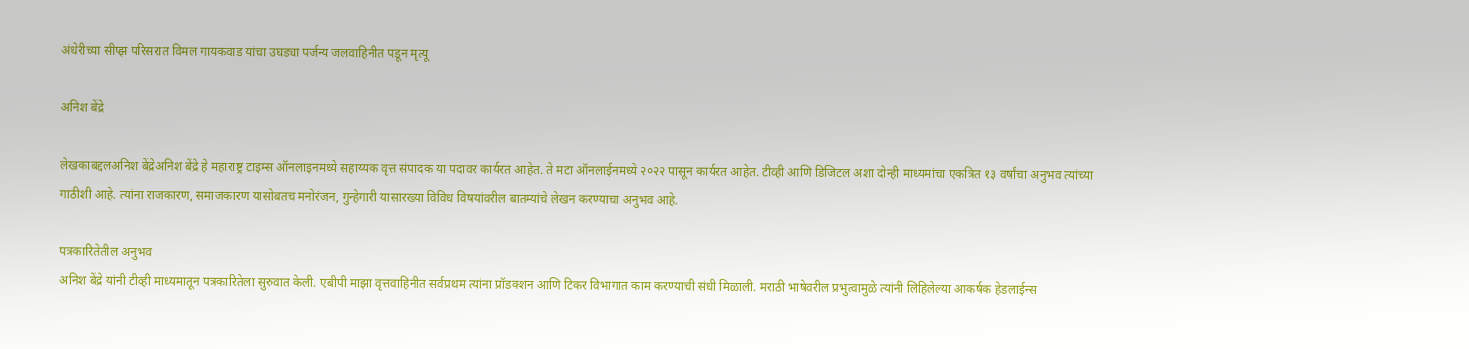अंधेरीच्या सीप्झ परिसरात विमल गायकवाड यांचा उघड्या पर्जन्य जलवाहिनीत पडून मृत्यू

अनिश बेंद्रे

लेखकाबद्दलअनिश बेंद्रेअनिश बेंद्रे हे महाराष्ट्र टाइम्स ऑनलाइनमध्ये सहाय्यक वृत्त संपादक या पदावर कार्यरत आहेत. ते मटा ऑनलाईनमध्ये २०२२ पासून कार्यरत आहेत. टीव्ही आणि डिजिटल अशा दोन्ही माध्यमांचा एकत्रित १३ वर्षांचा अनुभव त्यांच्या गाठीशी आहे. त्यांना राजकारण, समाजकारण यासोबतच मनोरंजन, गुन्हेगारी यासारख्या विविध विषयांवरील बातम्यांचे लेखन करण्याचा अनुभव आहे.

पत्रकारितेतील अनुभव
अनिश बेंद्रे यांनी टीव्ही माध्यमातून पत्रकारितेला सुरुवात केली. एबीपी माझा वृत्तवाहिनीत सर्वप्रथम त्यांना प्रॉडक्शन आणि टिकर विभागात काम करण्याची संधी मिळाली. मराठी भाषेवरील प्रभुत्वामुळे त्यांनी लिहिलेल्या आकर्षक हेडलाईन्स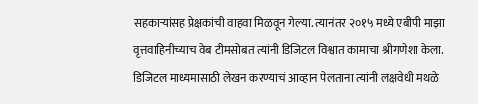सहकाऱ्यांसह प्रेक्षकांची वाहवा मिळवून गेल्या. त्यानंतर २०१५ मध्ये एबीपी माझा वृत्तवाहिनीच्याच वेब टीमसोबत त्यांनी डिजिटल विश्वात कामाचा श्रीगणेशा केला. डिजिटल माध्यमासाठी लेखन करण्याचं आव्हान पेलताना त्यांनी लक्षवेधी मथळे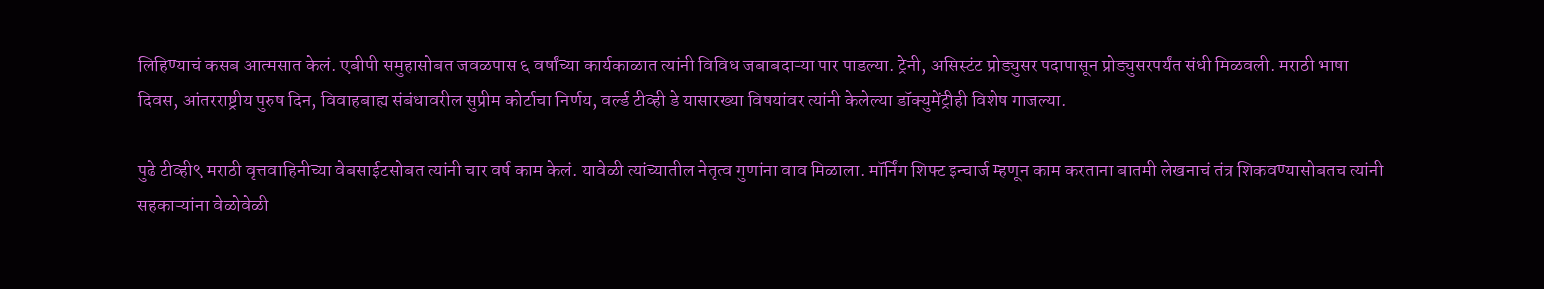लिहिण्याचं कसब आत्मसात केलं. एबीपी समुहासोबत जवळपास ६ वर्षांच्या कार्यकाळात त्यांनी विविध जबाबदाऱ्या पार पाडल्या. ट्रेनी, असिस्टंट प्रोड्युसर पदापासून प्रोड्युसरपर्यंत संधी मिळवली. मराठी भाषा दिवस, आंतरराष्ट्रीय पुरुष दिन, विवाहबाह्य संबंधावरील सुप्रीम कोर्टाचा निर्णय, वर्ल्ड टीव्ही डे यासारख्या विषयांवर त्यांनी केलेल्या डॉक्युमेंट्रीही विशेष गाजल्या.

पुढे टीव्ही९ मराठी वृत्तवाहिनीच्या वेबसाईटसोबत त्यांनी चार वर्ष काम केलं. यावेळी त्यांच्यातील नेतृत्व गुणांना वाव मिळाला. मॉर्निंग शिफ्ट इन्चार्ज म्हणून काम करताना बातमी लेखनाचं तंत्र शिकवण्यासोबतच त्यांनी सहकाऱ्यांना वेळोवेळी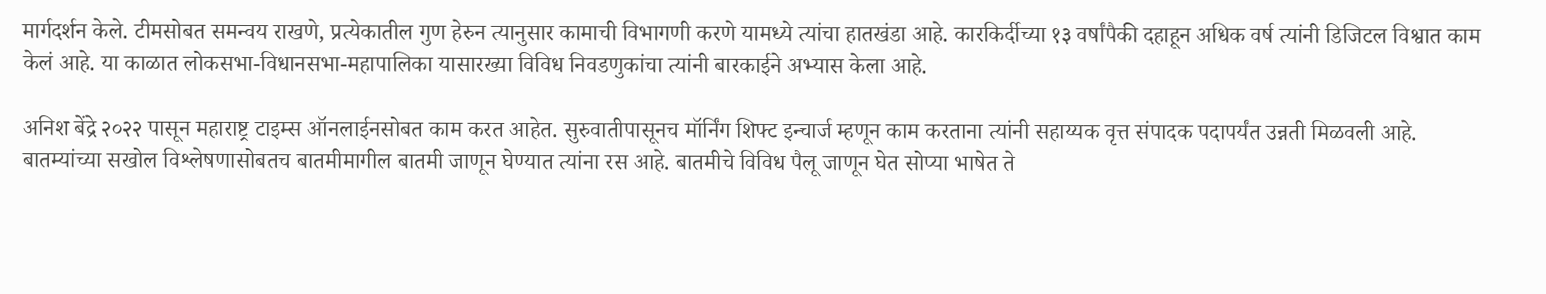मार्गदर्शन केले. टीमसोबत समन्वय राखणे, प्रत्येकातील गुण हेरुन त्यानुसार कामाची विभागणी करणे यामध्ये त्यांचा हातखंडा आहे. कारकिर्दीच्या १३ वर्षांपैकी दहाहून अधिक वर्ष त्यांनी डिजिटल विश्वात काम केलं आहे. या काळात लोकसभा-विधानसभा-महापालिका यासारख्या विविध निवडणुकांचा त्यांनी बारकाईने अभ्यास केला आहे.

अनिश बेंद्रे २०२२ पासून महाराष्ट्र टाइम्स ऑनलाईनसोबत काम करत आहेत. सुरुवातीपासूनच मॉर्निंग शिफ्ट इन्चार्ज म्हणून काम करताना त्यांनी सहाय्यक वृत्त संपादक पदापर्यंत उन्नती मिळवली आहे. बातम्यांच्या सखोल विश्लेषणासोबतच बातमीमागील बातमी जाणून घेण्यात त्यांना रस आहे. बातमीचे विविध पैलू जाणून घेत सोप्या भाषेत ते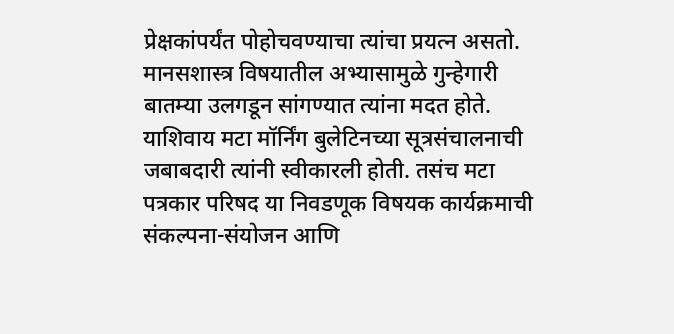प्रेक्षकांपर्यंत पोहोचवण्याचा त्यांचा प्रयत्न असतो. मानसशास्त्र विषयातील अभ्यासामुळे गुन्हेगारी बातम्या उलगडून सांगण्यात त्यांना मदत होते. याशिवाय मटा मॉर्निंग बुलेटिनच्या सूत्रसंचालनाची जबाबदारी त्यांनी स्वीकारली होती. तसंच मटा पत्रकार परिषद या निवडणूक विषयक कार्यक्रमाची संकल्पना-संयोजन आणि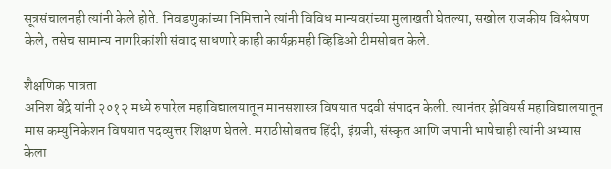सूत्रसंचालनही त्यांनी केले होते. निवडणुकांच्या निमित्ताने त्यांनी विविध मान्यवरांच्या मुलाखती घेतल्या, सखोल राजकीय विश्लेषण केले, तसेच सामान्य नागरिकांशी संवाद साधणारे काही कार्यक्रमही व्हिडिओ टीमसोबत केले.

शैक्षणिक पात्रता
अनिश बेंद्रे यांनी २०१२ मध्ये रुपारेल महाविद्यालयातून मानसशास्त्र विषयात पदवी संपादन केली. त्यानंतर झेवियर्स महाविद्यालयातून मास कम्युनिकेशन विषयात पदव्युत्तर शिक्षण घेतले. मराठीसोबतच हिंदी, इंग्रजी, संस्कृत आणि जपानी भाषेचाही त्यांनी अभ्यास केला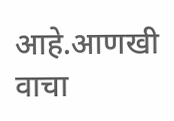आहे.आणखी वाचा